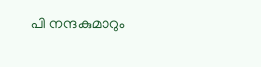പി നന്ദകുമാറും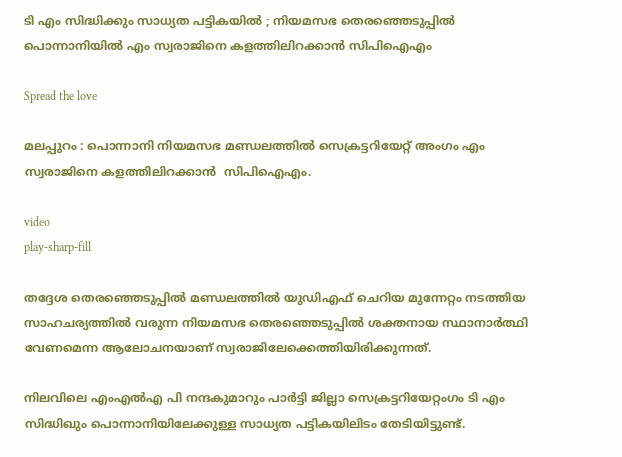ടി എം സിദ്ധിക്കും സാധ്യത പട്ടികയില്‍ ; നിയമസഭ തെരഞ്ഞെടുപ്പില്‍ പൊന്നാനിയിൽ എം സ്വരാജിനെ കളത്തിലിറക്കാന്‍ സിപിഐഎം

Spread the love

മലപ്പുറം : പൊന്നാനി നിയമസഭ മണ്ഡലത്തില്‍ സെക്രട്ടറിയേറ്റ് അംഗം എം സ്വരാജിനെ കളത്തിലിറക്കാന്‍  സിപിഐഎം.

video
play-sharp-fill

തദ്ദേശ തെരഞ്ഞെടുപ്പില്‍ മണ്ഡലത്തില്‍ യുഡിഎഫ് ചെറിയ മുന്നേറ്റം നടത്തിയ സാഹചര്യത്തില്‍ വരുന്ന നിയമസഭ തെരഞ്ഞെടുപ്പില്‍ ശക്തനായ സ്ഥാനാര്‍ത്ഥി വേണമെന്ന ആലോചനയാണ് സ്വരാജിലേക്കെത്തിയിരിക്കുന്നത്.

നിലവിലെ എംഎല്‍എ പി നന്ദകുമാറും പാര്‍ട്ടി ജില്ലാ സെക്രട്ടറിയേറ്റംഗം ടി എം സിദ്ധിഖും പൊന്നാനിയിലേക്കുള്ള സാധ്യത പട്ടികയിലിടം തേടിയിട്ടുണ്ട്.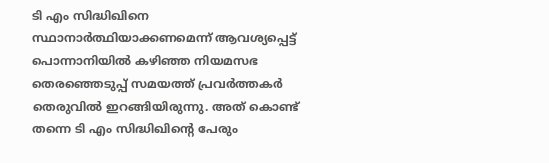ടി എം സിദ്ധിഖിനെ സ്ഥാനാര്‍ത്ഥിയാക്കണമെന്ന് ആവശ്യപ്പെട്ട് പൊന്നാനിയില്‍ കഴിഞ്ഞ നിയമസഭ തെരഞ്ഞെടുപ്പ് സമയത്ത് പ്രവര്‍ത്തകര്‍ തെരുവില്‍ ഇറങ്ങിയിരുന്നു. അത് കൊണ്ട് തന്നെ ടി എം സിദ്ധിഖിന്റെ പേരും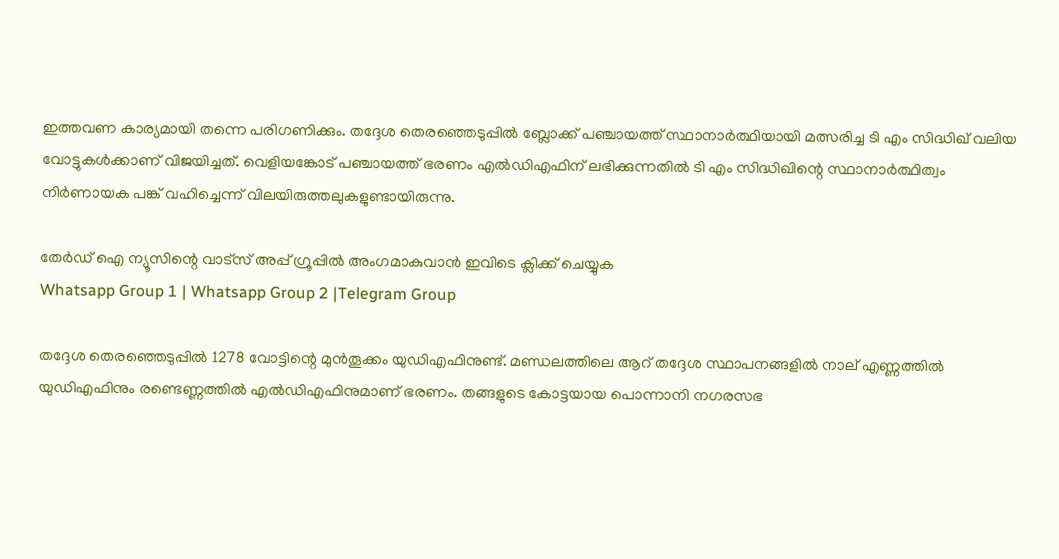ഇത്തവണ കാര്യമായി തന്നെ പരിഗണിക്കും. തദ്ദേശ തെരഞ്ഞെടുപ്പില്‍ ബ്ലോക്ക് പഞ്ചായത്ത് സ്ഥാനാര്‍ത്ഥിയായി മത്സരിച്ച ടി എം സിദ്ധിഖ് വലിയ വോട്ടുകള്‍ക്കാണ് വിജയിച്ചത്. വെളിയങ്കോട് പഞ്ചായത്ത് ഭരണം എല്‍ഡിഎഫിന് ലഭിക്കുന്നതില്‍ ടി എം സിദ്ധിഖിന്റെ സ്ഥാനാര്‍ത്ഥിത്വം നിര്‍ണായക പങ്ക് വഹിച്ചെന്ന് വിലയിരുത്തലുകളുണ്ടായിരുന്നു.

തേർഡ് ഐ ന്യൂസിന്റെ വാട്സ് അപ്പ് ഗ്രൂപ്പിൽ അംഗമാകുവാൻ ഇവിടെ ക്ലിക്ക് ചെയ്യുക
Whatsapp Group 1 | Whatsapp Group 2 |Telegram Group

തദ്ദേശ തെരഞ്ഞെടുപ്പില്‍ 1278 വോട്ടിന്റെ മുന്‍തൂക്കം യുഡിഎഫിനുണ്ട്. മണ്ഡലത്തിലെ ആറ് തദ്ദേശ സ്ഥാപനങ്ങളില്‍ നാല് എണ്ണത്തില്‍ യുഡിഎഫിനും രണ്ടെണ്ണത്തില്‍ എല്‍ഡിഎഫിനുമാണ് ഭരണം. തങ്ങളുടെ കോട്ടയായ പൊന്നാനി നഗരസഭ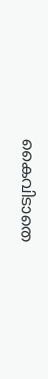കൈവിടാതെ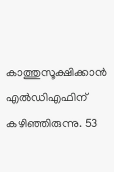കാത്തുസൂക്ഷിക്കാന്‍ എല്‍ഡിഎഫിന് കഴിഞ്ഞിരുന്നു. 53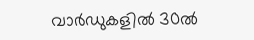വാര്‍ഡുകളില്‍ 30ല്‍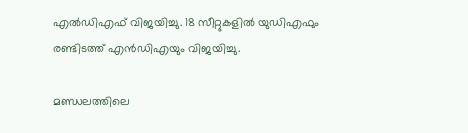എല്‍ഡിഎഫ് വിജയിച്ചു. 18 സീറ്റുകളില്‍ യുഡിഎഫും രണ്ടിടത്ത് എന്‍ഡിഎയും വിജയിച്ചു.

മണ്ഡലത്തിലെ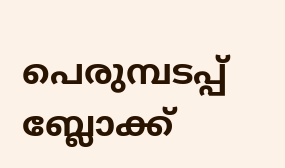പെരുമ്പടപ്പ് ബ്ലോക്ക്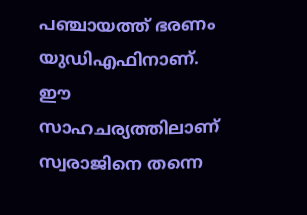പഞ്ചായത്ത് ഭരണം യുഡിഎഫിനാണ്. ഈ സാഹചര്യത്തിലാണ് സ്വരാജിനെ തന്നെ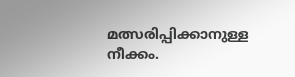മത്സരിപ്പിക്കാനുള്ള നീക്കം.